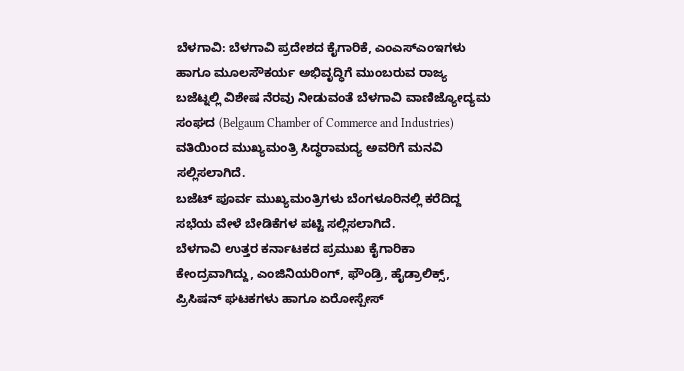ಬೆಳಗಾವಿ: ಬೆಳಗಾವಿ ಪ್ರದೇಶದ ಕೈಗಾರಿಕೆ, ಎಂಎಸ್ಎಂಇಗಳು ಹಾಗೂ ಮೂಲಸೌಕರ್ಯ ಅಭಿವೃದ್ಧಿಗೆ ಮುಂಬರುವ ರಾಜ್ಯ ಬಜೆಟ್ನಲ್ಲಿ ವಿಶೇಷ ನೆರವು ನೀಡುವಂತೆ ಬೆಳಗಾವಿ ವಾಣಿಜ್ಯೋದ್ಯಮ ಸಂಘದ (Belgaum Chamber of Commerce and Industries) ವತಿಯಿಂದ ಮುಖ್ಯಮಂತ್ರಿ ಸಿದ್ಧರಾಮದ್ಯ ಅವರಿಗೆ ಮನವಿ ಸಲ್ಲಿಸಲಾಗಿದೆ.
ಬಜೆಟ್ ಪೂರ್ವ ಮುಖ್ಯಮಂತ್ರಿಗಳು ಬೆಂಗಳೂರಿನಲ್ಲಿ ಕರೆದಿದ್ದ ಸಭೆಯ ವೇಳೆ ಬೇಡಿಕೆಗಳ ಪಟ್ಟಿ ಸಲ್ಲಿಸಲಾಗಿದೆ.
ಬೆಳಗಾವಿ ಉತ್ತರ ಕರ್ನಾಟಕದ ಪ್ರಮುಖ ಕೈಗಾರಿಕಾ ಕೇಂದ್ರವಾಗಿದ್ದು, ಎಂಜಿನಿಯರಿಂಗ್, ಫೌಂಡ್ರಿ, ಹೈಡ್ರಾಲಿಕ್ಸ್, ಪ್ರಿಸಿಷನ್ ಘಟಕಗಳು ಹಾಗೂ ಏರೋಸ್ಪೇಸ್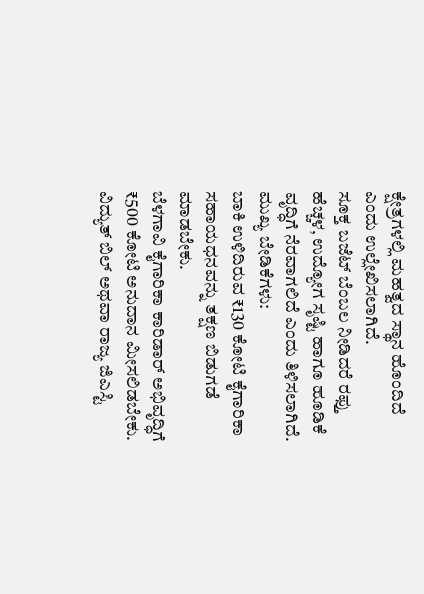ಕ್ಷೇತ್ರಗಳಲ್ಲಿ ಮಹತ್ವದ ಸ್ಥಾನ ಹೊಂದಿದೆ ಎಂದು ಉಲ್ಲೇಖಿಸಲಾಗಿದೆ.
ಸೂಕ್ತ ಬಜೆಟ್ ಬೆಂಬಲ ನೀಡಿದರೆ ರಫ್ತು ಹೆಚ್ಚಳ, ಉದ್ಯೋಗ ಸೃಷ್ಟಿ ಹಾಗೂ ಹೂಡಿಕೆ ವೃದ್ಧಿಗೆ ನೆರವಾಗಲಿದೆ ಎಂದು ತಿಳಿಸಲಾಗಿದೆ.
ಮುಖ್ಯ ಬೇಡಿಕೆಗಳು:
ಬಾಕಿ ಉಳಿದಿರುವ ₹130 ಕೋಟಿ ಕೈಗಾರಿಕಾ ಸಹಾಯಧನವನ್ನು ತಕ್ಷಣ ಬಿಡುಗಡೆ ಮಾಡಬೇಕು.
ಬೆಳಗಾವಿ ಕೈಗಾರಿಕಾ ಕಾರಿಡಾರ್ ಅಭಿವೃದ್ಧಿಗೆ ₹500 ಕೋಟಿ ಅನುದಾನ ಮೀಸಲಿಡಬೇಕು.
ವಿದ್ಯುತ್ ಬಿಲ್ ಅಥವಾ ರಾಜ್ಯ ಜಿಎಸ್ಟಿ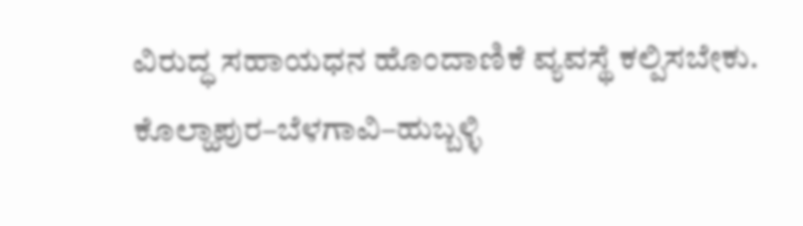ವಿರುದ್ಧ ಸಹಾಯಧನ ಹೊಂದಾಣಿಕೆ ವ್ಯವಸ್ಥೆ ಕಲ್ಪಿಸಬೇಕು.
ಕೊಲ್ಹಾಪುರ–ಬೆಳಗಾವಿ–ಹುಬ್ಬಳ್ಳಿ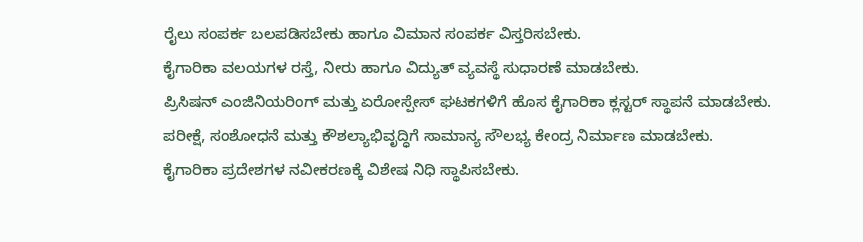ರೈಲು ಸಂಪರ್ಕ ಬಲಪಡಿಸಬೇಕು ಹಾಗೂ ವಿಮಾನ ಸಂಪರ್ಕ ವಿಸ್ತರಿಸಬೇಕು.
ಕೈಗಾರಿಕಾ ವಲಯಗಳ ರಸ್ತೆ, ನೀರು ಹಾಗೂ ವಿದ್ಯುತ್ ವ್ಯವಸ್ಥೆ ಸುಧಾರಣೆ ಮಾಡಬೇಕು.
ಪ್ರಿಸಿಷನ್ ಎಂಜಿನಿಯರಿಂಗ್ ಮತ್ತು ಏರೋಸ್ಪೇಸ್ ಘಟಕಗಳಿಗೆ ಹೊಸ ಕೈಗಾರಿಕಾ ಕ್ಲಸ್ಟರ್ ಸ್ಥಾಪನೆ ಮಾಡಬೇಕು.
ಪರೀಕ್ಷೆ, ಸಂಶೋಧನೆ ಮತ್ತು ಕೌಶಲ್ಯಾಭಿವೃದ್ಧಿಗೆ ಸಾಮಾನ್ಯ ಸೌಲಭ್ಯ ಕೇಂದ್ರ ನಿರ್ಮಾಣ ಮಾಡಬೇಕು.
ಕೈಗಾರಿಕಾ ಪ್ರದೇಶಗಳ ನವೀಕರಣಕ್ಕೆ ವಿಶೇಷ ನಿಧಿ ಸ್ಥಾಪಿಸಬೇಕು.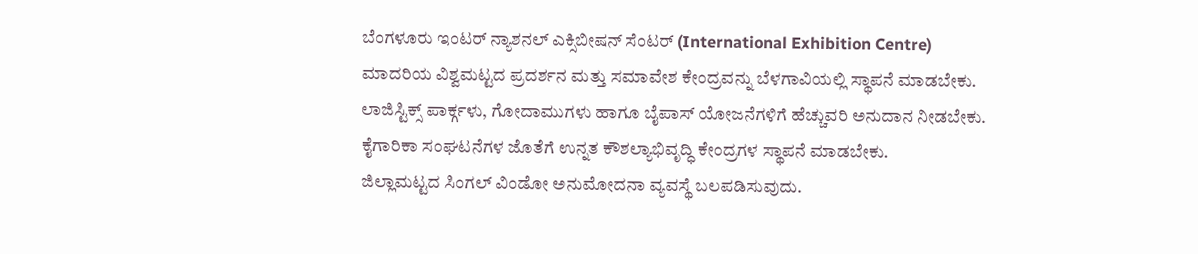ಬೆಂಗಳೂರು ಇಂಟರ್ ನ್ಯಾಶನಲ್ ಎಕ್ಸಿಬೀಷನ್ ಸೆಂಟರ್ (International Exhibition Centre) ಮಾದರಿಯ ವಿಶ್ವಮಟ್ಟದ ಪ್ರದರ್ಶನ ಮತ್ತು ಸಮಾವೇಶ ಕೇಂದ್ರವನ್ನು ಬೆಳಗಾವಿಯಲ್ಲಿ ಸ್ಥಾಪನೆ ಮಾಡಬೇಕು.
ಲಾಜಿಸ್ಟಿಕ್ಸ್ ಪಾರ್ಕ್ಗಳು, ಗೋದಾಮುಗಳು ಹಾಗೂ ಬೈಪಾಸ್ ಯೋಜನೆಗಳಿಗೆ ಹೆಚ್ಚುವರಿ ಅನುದಾನ ನೀಡಬೇಕು.
ಕೈಗಾರಿಕಾ ಸಂಘಟನೆಗಳ ಜೊತೆಗೆ ಉನ್ನತ ಕೌಶಲ್ಯಾಭಿವೃದ್ಧಿ ಕೇಂದ್ರಗಳ ಸ್ಥಾಪನೆ ಮಾಡಬೇಕು.
ಜಿಲ್ಲಾಮಟ್ಟದ ಸಿಂಗಲ್ ವಿಂಡೋ ಅನುಮೋದನಾ ವ್ಯವಸ್ಥೆ ಬಲಪಡಿಸುವುದು.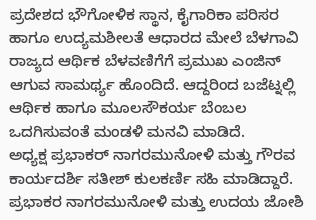ಪ್ರದೇಶದ ಭೌಗೋಳಿಕ ಸ್ಥಾನ, ಕೈಗಾರಿಕಾ ಪರಿಸರ ಹಾಗೂ ಉದ್ಯಮಶೀಲತೆ ಆಧಾರದ ಮೇಲೆ ಬೆಳಗಾವಿ ರಾಜ್ಯದ ಆರ್ಥಿಕ ಬೆಳವಣಿಗೆಗೆ ಪ್ರಮುಖ ಎಂಜಿನ್ ಆಗುವ ಸಾಮರ್ಥ್ಯ ಹೊಂದಿದೆ. ಆದ್ದರಿಂದ ಬಜೆಟ್ನಲ್ಲಿ ಆರ್ಥಿಕ ಹಾಗೂ ಮೂಲಸೌಕರ್ಯ ಬೆಂಬಲ ಒದಗಿಸುವಂತೆ ಮಂಡಳಿ ಮನವಿ ಮಾಡಿದೆ.
ಅಧ್ಯಕ್ಷ ಪ್ರಭಾಕರ್ ನಾಗರಮುನೋಳಿ ಮತ್ತು ಗೌರವ ಕಾರ್ಯದರ್ಶಿ ಸತೀಶ್ ಕುಲಕರ್ಣಿ ಸಹಿ ಮಾಡಿದ್ದಾರೆ.
ಪ್ರಭಾಕರ ನಾಗರಮುನೋಳಿ ಮತ್ತು ಉದಯ ಜೋಶಿ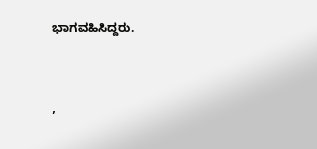ಭಾಗವಹಿಸಿದ್ದರು.


,